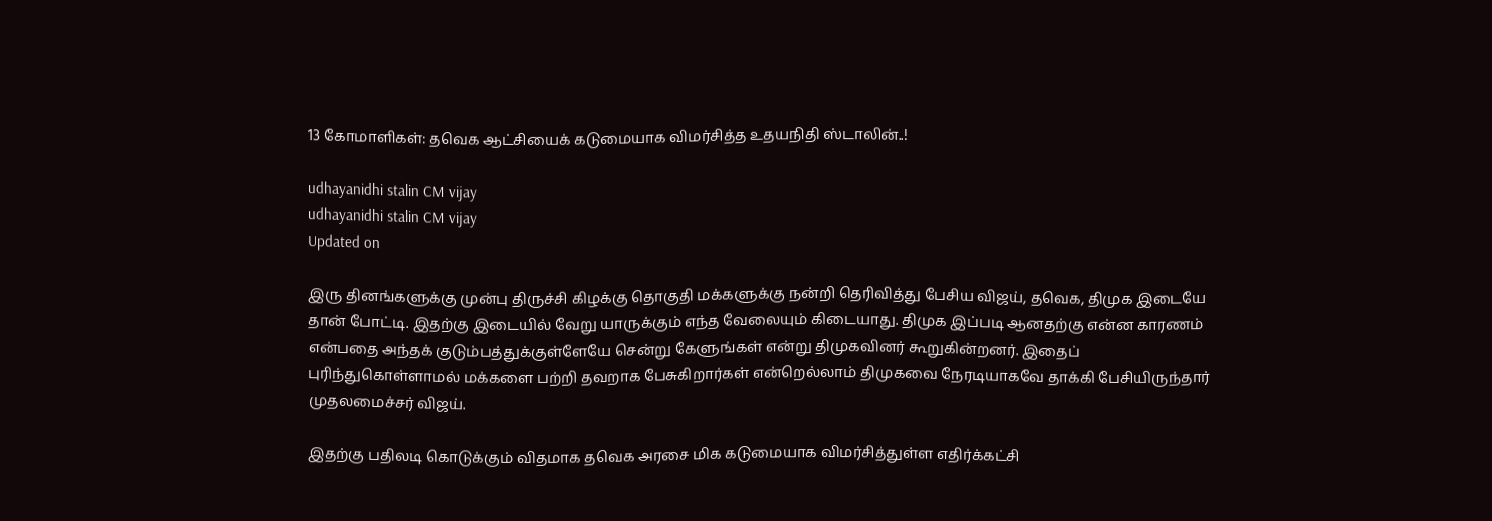13 கோமாளிகள்: தவெக ஆட்சியைக் கடுமையாக விமர்சித்த உதயநிதி ஸ்டாலின்..!

udhayanidhi stalin CM vijay
udhayanidhi stalin CM vijay
Updated on

இரு தினங்களுக்கு முன்பு திருச்சி கிழக்கு தொகுதி மக்களுக்கு நன்றி தெரிவித்து பேசிய விஜய், தவெக, திமுக இடையே தான் போட்டி. இதற்கு இடையில் வேறு யாருக்கும் எந்த வேலையும் கிடையாது. திமுக இப்படி ஆனதற்கு என்ன காரணம் என்பதை அந்தக் குடும்பத்துக்குள்ளேயே சென்று கேளுங்கள் என்று திமுகவினர் கூறுகின்றனர். இதைப் புரிந்துகொள்ளாமல் மக்களை பற்றி தவறாக பேசுகிறார்கள் என்றெல்லாம் திமுகவை நேரடியாகவே தாக்கி பேசியிருந்தார் முதலமைச்சர் விஜய்.

இதற்கு பதிலடி கொடுக்கும் விதமாக தவெக அரசை மிக கடுமையாக விமர்சித்துள்ள எதிர்க்கட்சி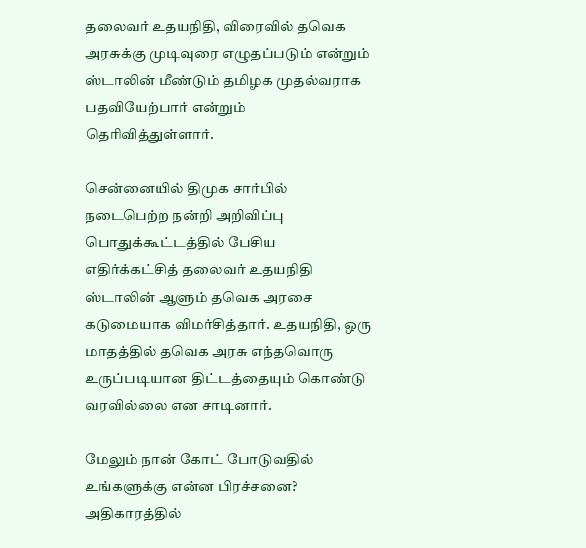தலைவர் உதயநிதி, விரைவில் தவெக அரசுக்கு முடிவுரை எழுதப்படும் என்றும் ஸ்டாலின் மீண்டும் தமிழக முதல்வராக பதவியேற்பார் என்றும் தெரிவித்துள்ளார்.

சென்னையில் திமுக சார்பில் நடைபெற்ற நன்றி அறிவிப்பு பொதுக்கூட்டத்தில் பேசிய எதிர்க்கட்சித் தலைவர் உதயநிதி ஸ்டாலின் ஆளும் தவெக அரசை கடுமையாக விமர்சித்தார். உதயநிதி, ஒரு மாதத்தில் தவெக அரசு எந்தவொரு உருப்படியான திட்டத்தையும் கொண்டு வரவில்லை என சாடினார்.

மேலும் நான் கோட் போடுவதில் உங்களுக்கு என்ன பிரச்சனை? அதிகாரத்தில்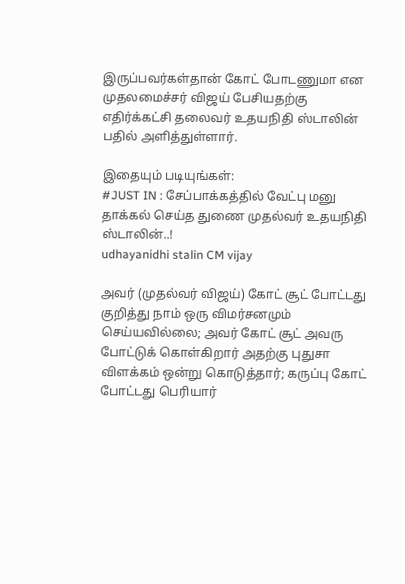இருப்பவர்கள்தான் கோட் போடணுமா என முதலமைச்சர் விஜய் பேசியதற்கு எதிர்க்கட்சி தலைவர் உதயநிதி ஸ்டாலின் பதில் அளித்துள்ளார்.

இதையும் படியுங்கள்:
#JUST IN : சேப்பாக்கத்தில் வேட்பு மனு தாக்கல் செய்த துணை முதல்வர் உதயநிதி ஸ்டாலின்..!
udhayanidhi stalin CM vijay

அவர் (முதல்வர் விஜய்) கோட் சூட் போட்டது குறித்து நாம் ஒரு விமர்சனமும் செய்யவில்லை; அவர் கோட் சூட் அவரு போட்டுக் கொள்கிறார் அதற்கு புதுசா விளக்கம் ஒன்று கொடுத்தார்; கருப்பு கோட் போட்டது பெரியார்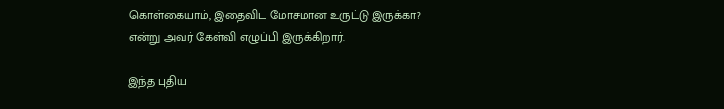கொள்கையாம், இதைவிட மோசமான உருட்டு இருக்கா? என்று அவர் கேள்வி எழுப்பி இருக்கிறார்.

இந்த புதிய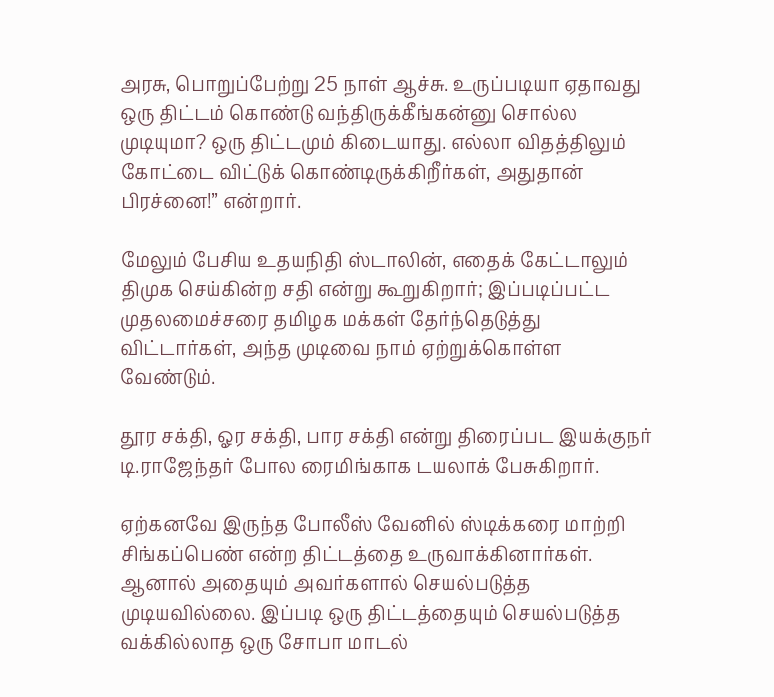அரசு, பொறுப்பேற்று 25 நாள் ஆச்சு. உருப்படியா ஏதாவது ஒரு திட்டம் கொண்டு வந்திருக்கீங்கன்னு சொல்ல முடியுமா? ஒரு திட்டமும் கிடையாது. எல்லா விதத்திலும் கோட்டை விட்டுக் கொண்டிருக்கிறீர்கள், அதுதான் பிரச்னை!” என்றார்.

மேலும் பேசிய உதயநிதி ஸ்டாலின், எதைக் கேட்டாலும் திமுக செய்கின்ற சதி என்று கூறுகிறார்; இப்படிப்பட்ட முதலமைச்சரை தமிழக மக்கள் தேர்ந்தெடுத்து விட்டார்கள், அந்த முடிவை நாம் ஏற்றுக்கொள்ள வேண்டும்.

தூர சக்தி, ஓர சக்தி, பார சக்தி என்று திரைப்பட இயக்குநர் டி.ராஜேந்தர் போல ரைமிங்காக டயலாக் பேசுகிறார்.

ஏற்கனவே இருந்த போலீஸ் வேனில் ஸ்டிக்கரை மாற்றி சிங்கப்பெண் என்ற திட்டத்தை உருவாக்கினார்கள். ஆனால் அதையும் அவர்களால் செயல்படுத்த முடியவில்லை. இப்படி ஒரு திட்டத்தையும் செயல்படுத்த வக்கில்லாத ஒரு சோபா மாடல்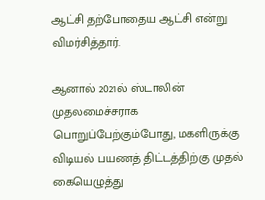ஆட்சி தற்போதைய ஆட்சி என்று விமர்சித்தார்.

ஆனால் 2021ல் ஸ்டாலின் முதலமைச்சராக பொறுப்பேற்கும்போது, மகளிருக்கு விடியல் பயணத் திட்டத்திற்கு முதல் கையெழுத்து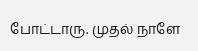போட்டாரு. முதல் நாளே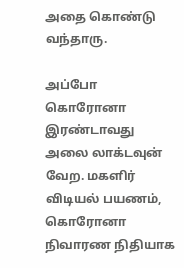அதை கொண்டு வந்தாரு.

அப்போ கொரோனா இரண்டாவது அலை லாக்டவுன் வேற. மகளிர் விடியல் பயணம், கொரோனா நிவாரண நிதியாக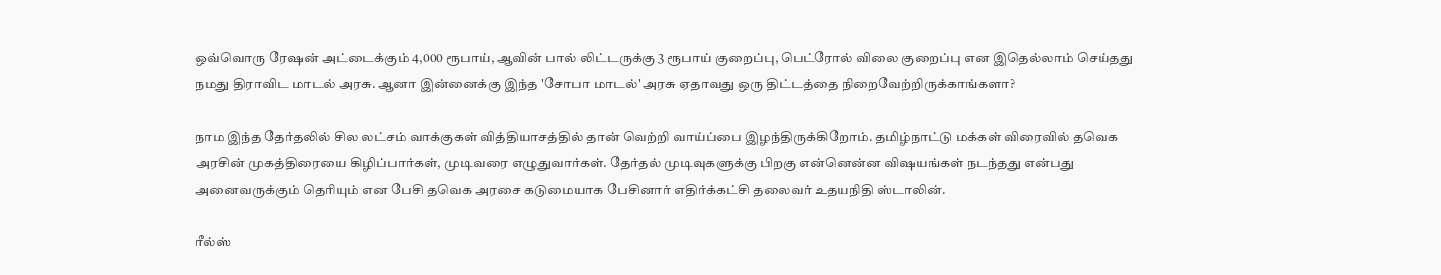ஒவ்வொரு ரேஷன் அட்டைக்கும் 4,000 ரூபாய், ஆவின் பால் லிட்டருக்கு 3 ரூபாய் குறைப்பு, பெட்ரோல் விலை குறைப்பு என இதெல்லாம் செய்தது நமது திராவிட மாடல் அரசு. ஆனா இன்னைக்கு இந்த 'சோபா மாடல்' அரசு ஏதாவது ஒரு திட்டத்தை நிறைவேற்றிருக்காங்களா?

நாம இந்த தேர்தலில் சில லட்சம் வாக்குகள் வித்தியாசத்தில் தான் வெற்றி வாய்ப்பை இழந்திருக்கிறோம். தமிழ்நாட்டு மக்கள் விரைவில் தவெக அரசின் முகத்திரையை கிழிப்பார்கள், முடிவரை எழுதுவார்கள். தேர்தல் முடிவுகளுக்கு பிறகு என்னென்ன விஷயங்கள் நடந்தது என்பது அனைவருக்கும் தெரியும் என பேசி தவெக அரசை கடுமையாக பேசினார் எதிர்க்கட்சி தலைவர் உதயநிதி ஸ்டாலின்.

ரீல்ஸ்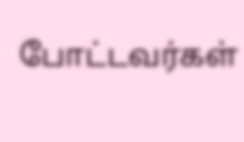போட்டவர்கள்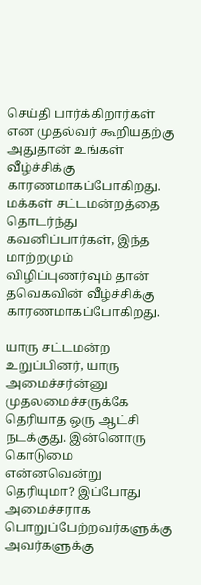செய்தி பார்க்கிறார்கள் என முதல்வர் கூறியதற்கு அதுதான் உங்கள் வீழ்ச்சிக்கு காரணமாகப்போகிறது. மக்கள் சட்டமன்றத்தை தொடர்ந்து கவனிப்பார்கள், இந்த மாற்றமும் விழிப்புணர்வும் தான் தவெகவின் வீழ்ச்சிக்கு காரணமாகப்போகிறது.

யாரு சட்டமன்ற உறுப்பினர், யாரு அமைச்சர்ன்னு முதலமைச்சருக்கே தெரியாத ஒரு ஆட்சி நடக்குது. இன்னொரு கொடுமை என்னவென்று தெரியுமா? இப்போது அமைச்சராக பொறுப்பேற்றவர்களுக்கு அவர்களுக்கு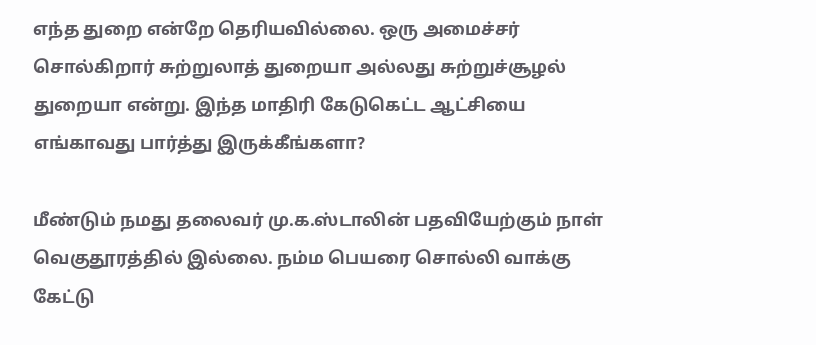எந்த துறை என்றே தெரியவில்லை. ஒரு அமைச்சர் சொல்கிறார் சுற்றுலாத் துறையா அல்லது சுற்றுச்சூழல் துறையா என்று. இந்த மாதிரி கேடுகெட்ட ஆட்சியை எங்காவது பார்த்து இருக்கீங்களா?

மீண்டும் நமது தலைவர் மு.க.ஸ்டாலின் பதவியேற்கும் நாள் வெகுதூரத்தில் இல்லை. நம்ம பெயரை சொல்லி வாக்கு கேட்டு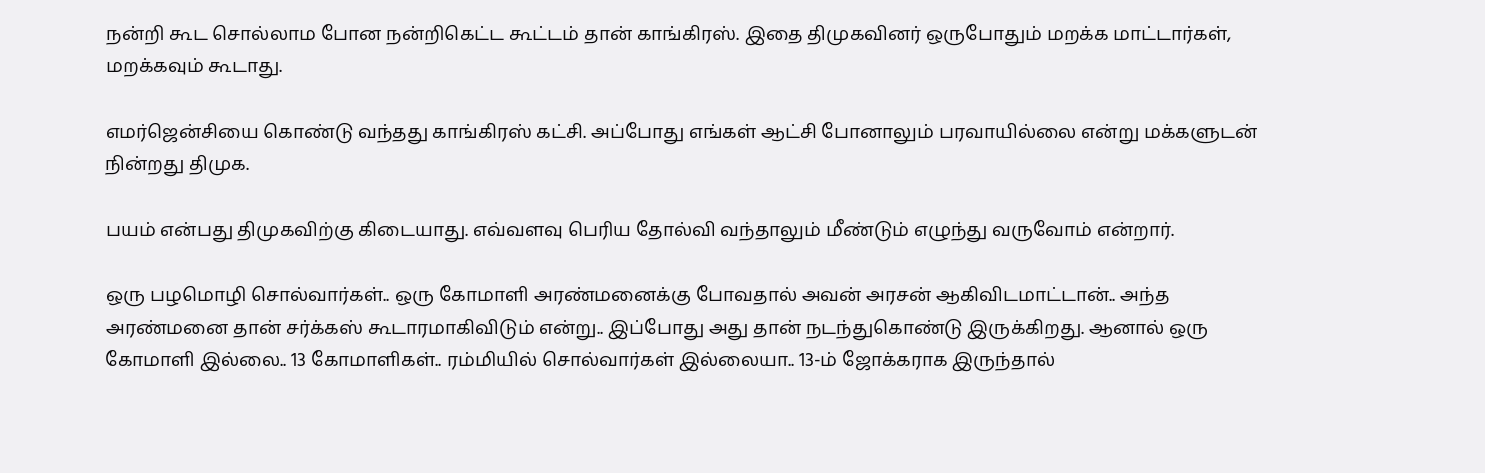நன்றி கூட சொல்லாம போன நன்றிகெட்ட கூட்டம் தான் காங்கிரஸ். இதை திமுகவினர் ஒருபோதும் மறக்க மாட்டார்கள், மறக்கவும் கூடாது.

எமர்ஜென்சியை கொண்டு வந்தது காங்கிரஸ் கட்சி. அப்போது எங்கள் ஆட்சி போனாலும் பரவாயில்லை என்று மக்களுடன் நின்றது திமுக.

பயம் என்பது திமுகவிற்கு கிடையாது. எவ்வளவு பெரிய தோல்வி வந்தாலும் மீண்டும் எழுந்து வருவோம் என்றார்.

ஒரு பழமொழி சொல்வார்கள்.. ஒரு கோமாளி அரண்மனைக்கு போவதால் அவன் அரசன் ஆகிவிடமாட்டான்.. அந்த அரண்மனை தான் சர்க்கஸ் கூடாரமாகிவிடும் என்று.. இப்போது அது தான் நடந்துகொண்டு இருக்கிறது. ஆனால் ஒரு கோமாளி இல்லை.. 13 கோமாளிகள்.. ரம்மியில் சொல்வார்கள் இல்லையா.. 13-ம் ஜோக்கராக இருந்தால்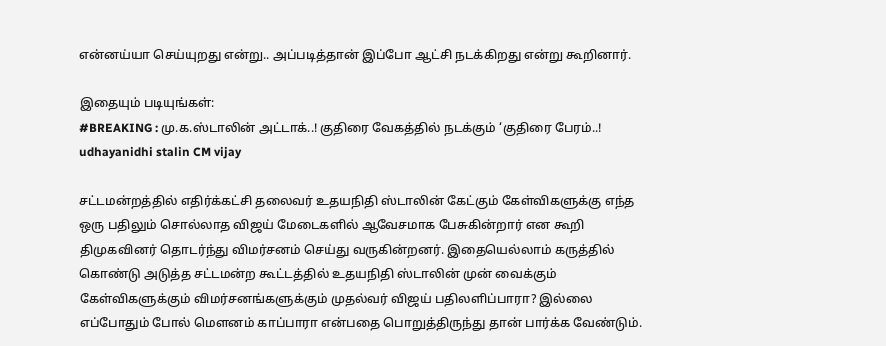என்னய்யா செய்யுறது என்று.. அப்படித்தான் இப்போ ஆட்சி நடக்கிறது என்று கூறினார்.

இதையும் படியுங்கள்:
#BREAKING : மு.க.ஸ்டாலின் அட்டாக்..! குதிரை வேகத்தில் நடக்கும் ‘குதிரை பேரம்..!
udhayanidhi stalin CM vijay

சட்டமன்றத்தில் எதிர்க்கட்சி தலைவர் உதயநிதி ஸ்டாலின் கேட்கும் கேள்விகளுக்கு எந்த ஒரு பதிலும் சொல்லாத விஜய் மேடைகளில் ஆவேசமாக பேசுகின்றார் என கூறி திமுகவினர் தொடர்ந்து விமர்சனம் செய்து வருகின்றனர். இதையெல்லாம் கருத்தில் கொண்டு அடுத்த சட்டமன்ற கூட்டத்தில் உதயநிதி ஸ்டாலின் முன் வைக்கும் கேள்விகளுக்கும் விமர்சனங்களுக்கும் முதல்வர் விஜய் பதிலளிப்பாரா? இல்லை எப்போதும் போல் மௌனம் காப்பாரா என்பதை பொறுத்திருந்து தான் பார்க்க வேண்டும்.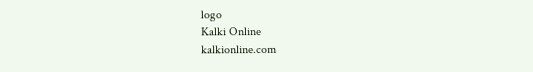logo
Kalki Online
kalkionline.com